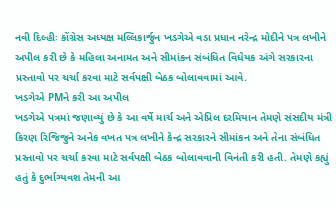નવી દિલ્હીઃ કોંગ્રેસ અધ્યક્ષ મલ્લિકાર્જુન ખડગેએ વડા પ્રધાન નરેન્દ્ર મોદીને પત્ર લખીને અપીલ કરી છે કે મહિલા અનામત અને સીમાંકન સંબંધિત વિધેયક અંગે સરકારના પ્રસ્તાવો પર ચર્ચા કરવા માટે સર્વપક્ષી બેઠક બોલાવવામાં આવે.
ખડગેએ PMને કરી આ અપીલ
ખડગેએ પત્રમાં જણાવ્યું છે કે આ વર્ષે માર્ચ અને એપ્રિલ દરમિયાન તેમણે સંસદીય મંત્રી કિરણ રિજિજુને અનેક વખત પત્ર લખીને કેન્દ્ર સરકારને સીમાંકન અને તેના સંબંધિત પ્રસ્તાવો પર ચર્ચા કરવા માટે સર્વપક્ષી બેઠક બોલાવવાની વિનંતી કરી હતી. તેમણે કહ્યું હતું કે દુર્ભાગ્યવશ તેમની આ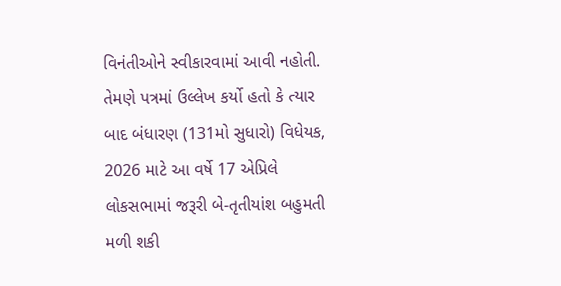વિનંતીઓને સ્વીકારવામાં આવી નહોતી. તેમણે પત્રમાં ઉલ્લેખ કર્યો હતો કે ત્યાર બાદ બંધારણ (131મો સુધારો) વિધેયક, 2026 માટે આ વર્ષે 17 એપ્રિલે લોકસભામાં જરૂરી બે-તૃતીયાંશ બહુમતી મળી શકી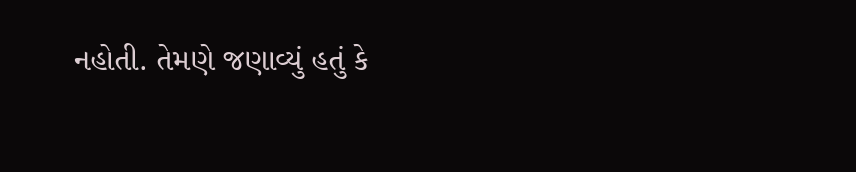નહોતી. તેમણે જણાવ્યું હતું કે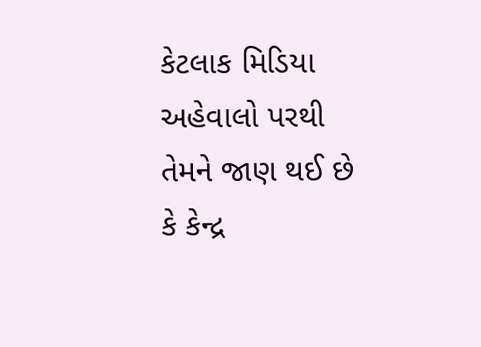કેટલાક મિડિયા અહેવાલો પરથી તેમને જાણ થઈ છે કે કેન્દ્ર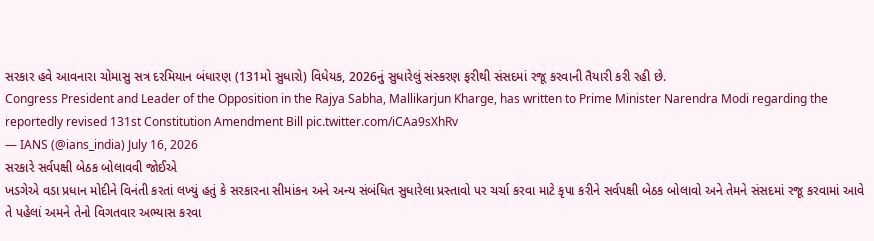સરકાર હવે આવનારા ચોમાસુ સત્ર દરમિયાન બંધારણ (131મો સુધારો) વિધેયક, 2026નું સુધારેલું સંસ્કરણ ફરીથી સંસદમાં રજૂ કરવાની તૈયારી કરી રહી છે.
Congress President and Leader of the Opposition in the Rajya Sabha, Mallikarjun Kharge, has written to Prime Minister Narendra Modi regarding the reportedly revised 131st Constitution Amendment Bill pic.twitter.com/iCAa9sXhRv
— IANS (@ians_india) July 16, 2026
સરકારે સર્વપક્ષી બેઠક બોલાવવી જોઈએ
ખડગેએ વડા પ્રધાન મોદીને વિનંતી કરતાં લખ્યું હતું કે સરકારના સીમાંકન અને અન્ય સંબંધિત સુધારેલા પ્રસ્તાવો પર ચર્ચા કરવા માટે કૃપા કરીને સર્વપક્ષી બેઠક બોલાવો અને તેમને સંસદમાં રજૂ કરવામાં આવે તે પહેલાં અમને તેનો વિગતવાર અભ્યાસ કરવા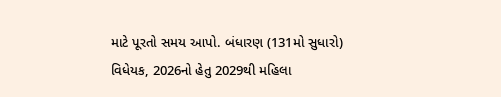માટે પૂરતો સમય આપો. બંધારણ (131મો સુધારો) વિધેયક, 2026નો હેતુ 2029થી મહિલા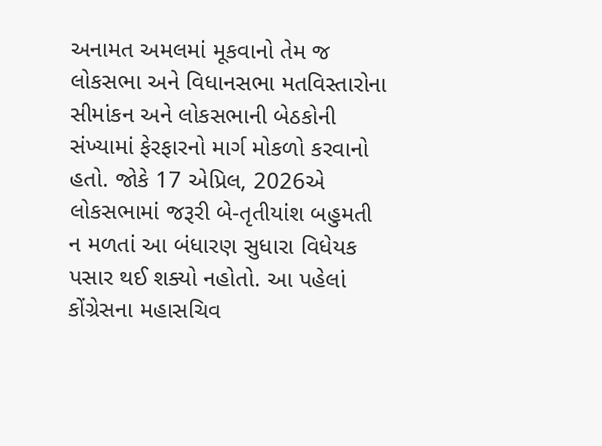અનામત અમલમાં મૂકવાનો તેમ જ લોકસભા અને વિધાનસભા મતવિસ્તારોના સીમાંકન અને લોકસભાની બેઠકોની સંખ્યામાં ફેરફારનો માર્ગ મોકળો કરવાનો હતો. જોકે 17 એપ્રિલ, 2026એ લોકસભામાં જરૂરી બે-તૃતીયાંશ બહુમતી ન મળતાં આ બંધારણ સુધારા વિધેયક પસાર થઈ શક્યો નહોતો. આ પહેલાં કોંગ્રેસના મહાસચિવ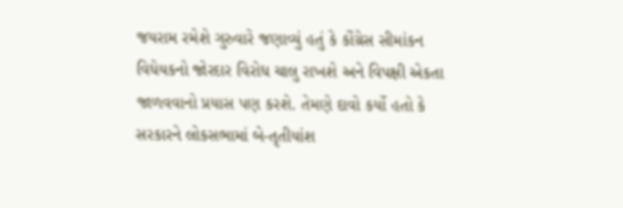જયરામ રમેશે ગુરુવારે જણાવ્યું હતું કે કોંગ્રેસ સીમાંકન વિધેયકનો જોરદાર વિરોધ ચાલુ રાખશે અને વિપક્ષી એકતા જાળવવાનો પ્રયાસ પણ કરશે. તેમણે દાવો કર્યો હતો કે સરકારને લોકસભામાં બે-તૃતીયાંશ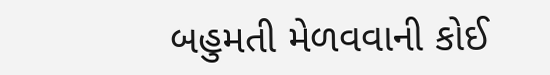બહુમતી મેળવવાની કોઈ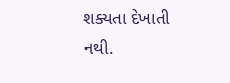શક્યતા દેખાતી નથી.